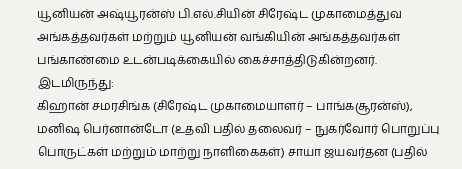யூனியன் அஷ்யூரன்ஸ் பி.எல்.சியின் சிரேஷ்ட முகாமைத்துவ அங்கத்தவர்கள் மற்றும் யூனியன் வங்கியின் அங்கத்தவர்கள் பங்காண்மை உடன்படிக்கையில் கைச்சாத்திடுகின்றனர்.
இடமிருந்து:
கிஹான் சமரசிங்க (சிரேஷ்ட முகாமையாளர் – பாங்கசூரன்ஸ்), மனிஷ பெர்னான்டோ (உதவி பதில் தலைவர் – நுகர்வோர் பொறுப்பு பொருட்கள் மற்றும் மாற்று நாளிகைகள்) சாயா ஜயவர்தன (பதில்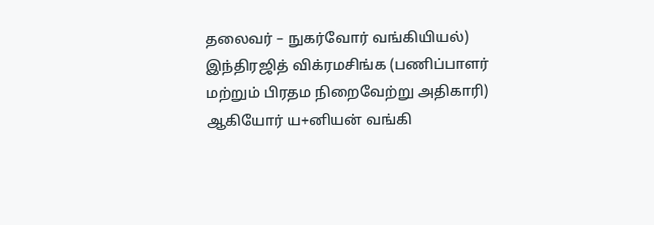தலைவர் – நுகர்வோர் வங்கியியல்) இந்திரஜித் விக்ரமசிங்க (பணிப்பாளர் மற்றும் பிரதம நிறைவேற்று அதிகாரி) ஆகியோர் ய+னியன் வங்கி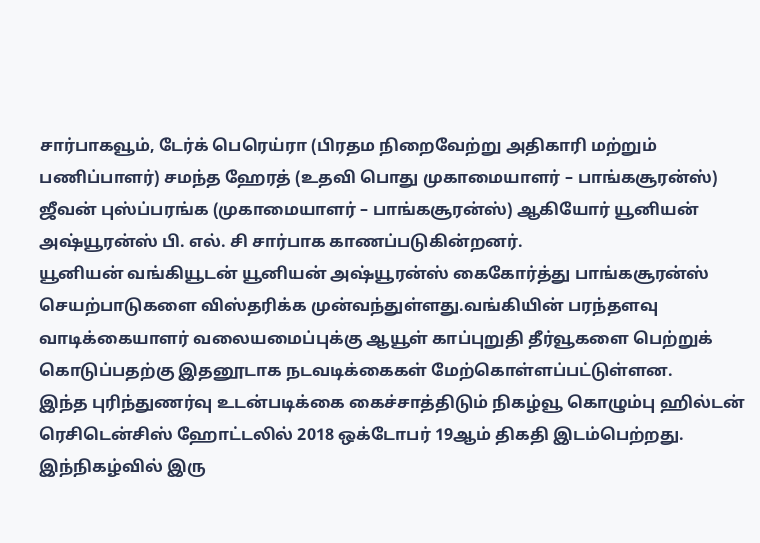சார்பாகவூம், டேர்க் பெரெய்ரா (பிரதம நிறைவேற்று அதிகாரி மற்றும் பணிப்பாளர்) சமந்த ஹேரத் (உதவி பொது முகாமையாளர் – பாங்கசூரன்ஸ்) ஜீவன் புஸ்ப்பரங்க (முகாமையாளர் – பாங்கசூரன்ஸ்) ஆகியோர் யூனியன் அஷ்யூரன்ஸ் பி. எல். சி சார்பாக காணப்படுகின்றனர்.
யூனியன் வங்கியூடன் யூனியன் அஷ்யூரன்ஸ் கைகோர்த்து பாங்கசூரன்ஸ் செயற்பாடுகளை விஸ்தரிக்க முன்வந்துள்ளது.வங்கியின் பரந்தளவு வாடிக்கையாளர் வலையமைப்புக்கு ஆயூள் காப்புறுதி தீர்வூகளை பெற்றுக் கொடுப்பதற்கு இதனூடாக நடவடிக்கைகள் மேற்கொள்ளப்பட்டுள்ளன.
இந்த புரிந்துணர்வு உடன்படிக்கை கைச்சாத்திடும் நிகழ்வூ கொழும்பு ஹில்டன் ரெசிடென்சிஸ் ஹோட்டலில் 2018 ஒக்டோபர் 19ஆம் திகதி இடம்பெற்றது. இந்நிகழ்வில் இரு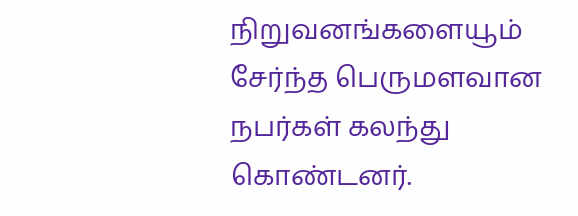நிறுவனங்களையூம் சேர்ந்த பெருமளவான நபர்கள் கலந்து கொண்டனர்.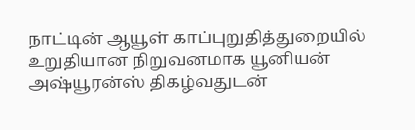நாட்டின் ஆயூள் காப்புறுதித்துறையில் உறுதியான நிறுவனமாக யூனியன் அஷ்யூரன்ஸ் திகழ்வதுடன்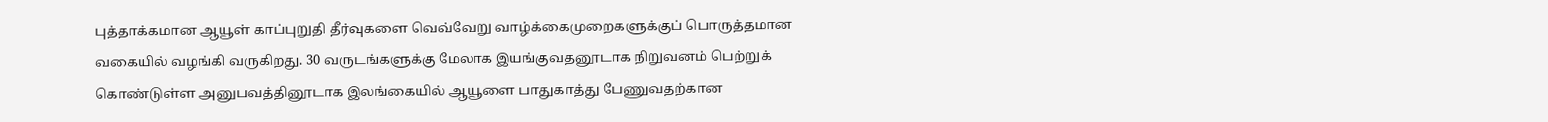புத்தாக்கமான ஆயூள் காப்புறுதி தீர்வுகளை வெவ்வேறு வாழ்க்கைமுறைகளுக்குப் பொருத்தமான வகையில் வழங்கி வருகிறது. 30 வருடங்களுக்கு மேலாக இயங்குவதனூடாக நிறுவனம் பெற்றுக் கொண்டுள்ள அனுபவத்தினூடாக இலங்கையில் ஆயூளை பாதுகாத்து பேணுவதற்கான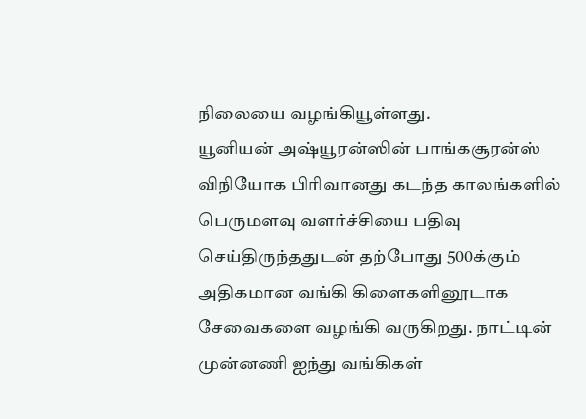நிலையை வழங்கியூள்ளது.
யூனியன் அஷ்யூரன்ஸின் பாங்கசூரன்ஸ் விநியோக பிரிவானது கடந்த காலங்களில் பெருமளவு வளர்ச்சியை பதிவு செய்திருந்ததுடன் தற்போது 500க்கும் அதிகமான வங்கி கிளைகளினூடாக சேவைகளை வழங்கி வருகிறது. நாட்டின் முன்னணி ஐந்து வங்கிகள்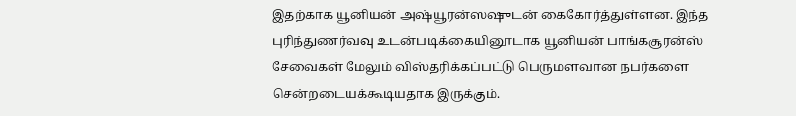இதற்காக யூனியன் அஷ்யூரன்ஸஷுடன் கைகோர்த்துள்ளன. இந்த புரிந்துணர்வவு உடன்படிக்கையினூடாக யூனியன் பாங்கசூரன்ஸ் சேவைகள் மேலும் விஸ்தரிக்கப்பட்டு பெருமளவான நபர்களை சென்றடையக்கூடியதாக இருக்கும்.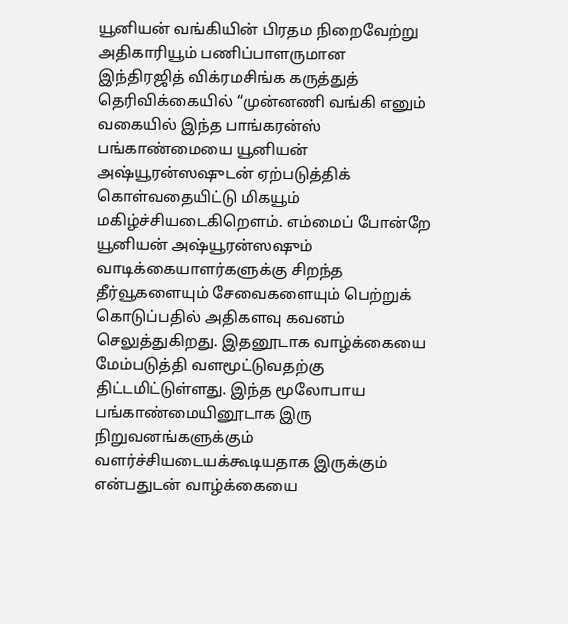யூனியன் வங்கியின் பிரதம நிறைவேற்று அதிகாரியூம் பணிப்பாளருமான இந்திரஜித் விக்ரமசிங்க கருத்துத் தெரிவிக்கையில் “முன்னணி வங்கி எனும் வகையில் இந்த பாங்கரன்ஸ் பங்காண்மையை யூனியன் அஷ்யூரன்ஸஷுடன் ஏற்படுத்திக் கொள்வதையிட்டு மிகயூம் மகிழ்ச்சியடைகிறௌம். எம்மைப் போன்றே யூனியன் அஷ்யூரன்ஸஷும் வாடிக்கையாளர்களுக்கு சிறந்த தீர்வூகளையும் சேவைகளையும் பெற்றுக் கொடுப்பதில் அதிகளவு கவனம் செலுத்துகிறது. இதனூடாக வாழ்க்கையை மேம்படுத்தி வளமூட்டுவதற்கு திட்டமிட்டுள்ளது. இந்த மூலோபாய பங்காண்மையினூடாக இரு நிறுவனங்களுக்கும் வளர்ச்சியடையக்கூடியதாக இருக்கும் என்பதுடன் வாழ்க்கையை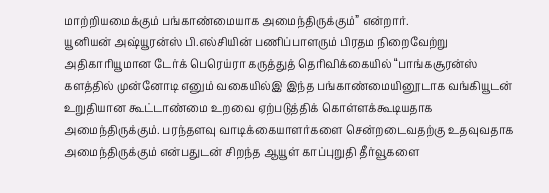மாற்றியமைக்கும் பங்காண்மையாக அமைந்திருக்கும்” என்றார்.
யூனியன் அஷ்யூரன்ஸ் பி.எல்சியின் பணிப்பாளரும் பிரதம நிறைவேற்று அதிகாரியூமான டேர்க் பெரெய்ரா கருத்துத் தெரிவிக்கையில் “பாங்கசூரன்ஸ் களத்தில் முன்னோடி எனும் வகையில்இ இந்த பங்காண்மையினூடாக வங்கியூடன் உறுதியான கூட்டாண்மை உறவை ஏற்படுத்திக் கொள்ளக்கூடியதாக அமைந்திருக்கும். பரந்தளவு வாடிக்கையாளர்களை சென்றடைவதற்கு உதவுவதாக அமைந்திருக்கும் என்பதுடன் சிறந்த ஆயூள் காப்புறுதி தீர்வூகளை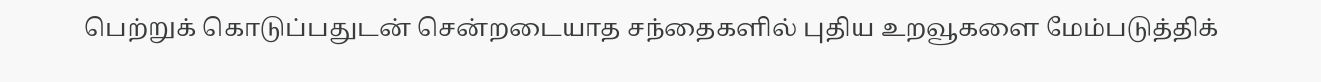பெற்றுக் கொடுப்பதுடன் சென்றடையாத சந்தைகளில் புதிய உறவூகளை மேம்படுத்திக்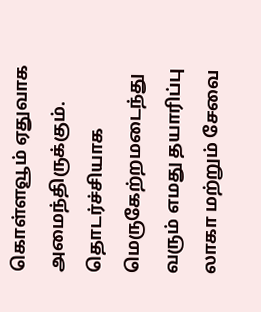கொள்ளவூம் ஏதுவாக அமைந்திருக்கும். தொடர்ச்சியாக மெருகேற்றமடைந்து வரும் எமது தயாரிப்பு லாகா மற்றும் சேவை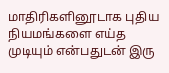மாதிரிகளினூடாக புதிய நியமங்களை எய்த முடியும் என்பதுடன் இரு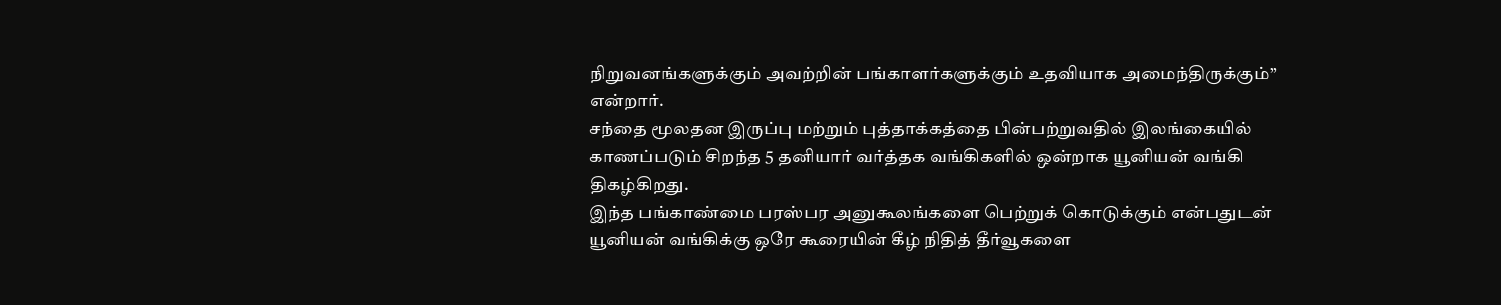நிறுவனங்களுக்கும் அவற்றின் பங்காளர்களுக்கும் உதவியாக அமைந்திருக்கும்” என்றார்.
சந்தை மூலதன இருப்பு மற்றும் புத்தாக்கத்தை பின்பற்றுவதில் இலங்கையில் காணப்படும் சிறந்த 5 தனியார் வர்த்தக வங்கிகளில் ஒன்றாக யூனியன் வங்கி திகழ்கிறது.
இந்த பங்காண்மை பரஸ்பர அனுகூலங்களை பெற்றுக் கொடுக்கும் என்பதுடன் யூனியன் வங்கிக்கு ஒரே கூரையின் கீழ் நிதித் தீர்வூகளை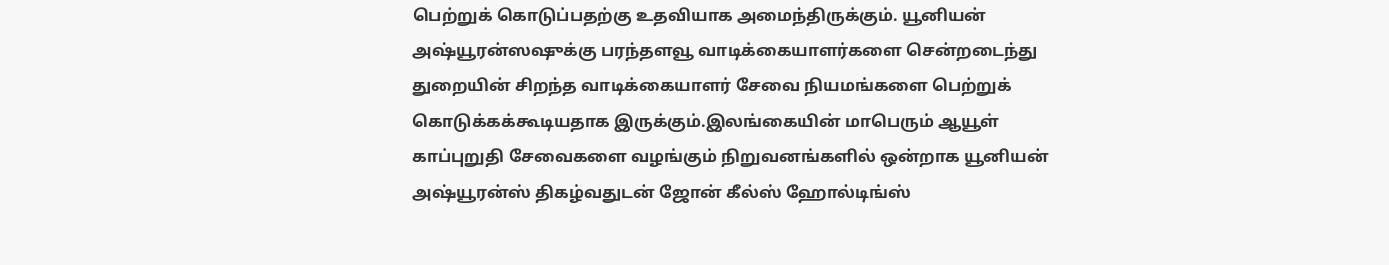பெற்றுக் கொடுப்பதற்கு உதவியாக அமைந்திருக்கும். யூனியன் அஷ்யூரன்ஸஷுக்கு பரந்தளவூ வாடிக்கையாளர்களை சென்றடைந்து துறையின் சிறந்த வாடிக்கையாளர் சேவை நியமங்களை பெற்றுக் கொடுக்கக்கூடியதாக இருக்கும்.இலங்கையின் மாபெரும் ஆயூள் காப்புறுதி சேவைகளை வழங்கும் நிறுவனங்களில் ஒன்றாக யூனியன் அஷ்யூரன்ஸ் திகழ்வதுடன் ஜோன் கீல்ஸ் ஹோல்டிங்ஸ்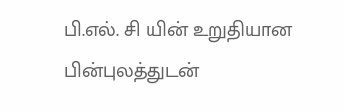பி.எல். சி யின் உறுதியான பின்புலத்துடன்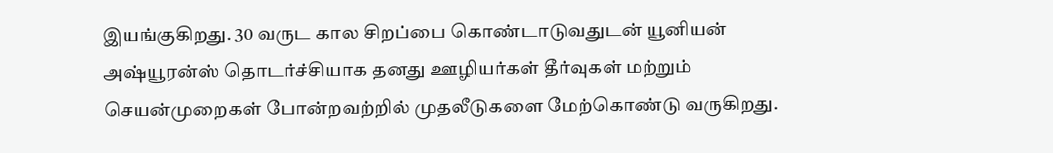இயங்குகிறது. 30 வருட கால சிறப்பை கொண்டாடுவதுடன் யூனியன் அஷ்யூரன்ஸ் தொடர்ச்சியாக தனது ஊழியர்கள் தீர்வுகள் மற்றும் செயன்முறைகள் போன்றவற்றில் முதலீடுகளை மேற்கொண்டு வருகிறது.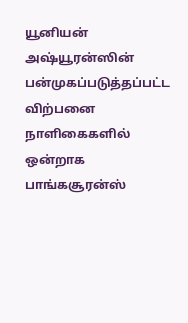யூனியன் அஷ்யூரன்ஸின் பன்முகப்படுத்தப்பட்ட விற்பனை நாளிகைகளில் ஒன்றாக பாங்கசூரன்ஸ்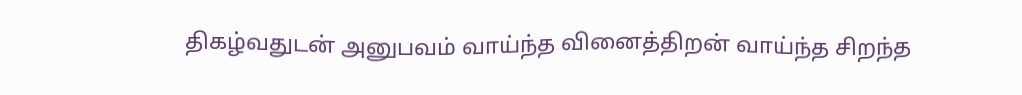திகழ்வதுடன் அனுபவம் வாய்ந்த வினைத்திறன் வாய்ந்த சிறந்த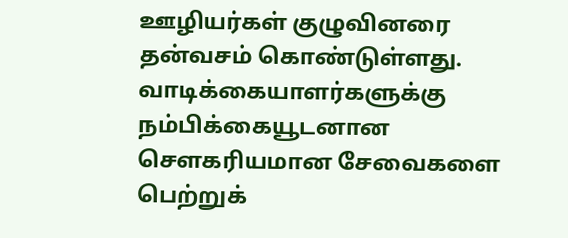ஊழியர்கள் குழுவினரை தன்வசம் கொண்டுள்ளது. வாடிக்கையாளர்களுக்கு நம்பிக்கையூடனான சௌகரியமான சேவைகளை பெற்றுக்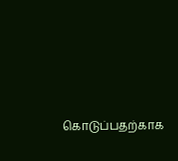கொடுப்பதற்காக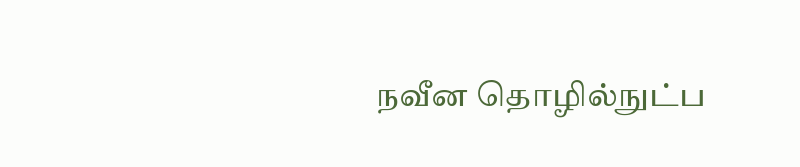நவீன தொழில்நுட்ப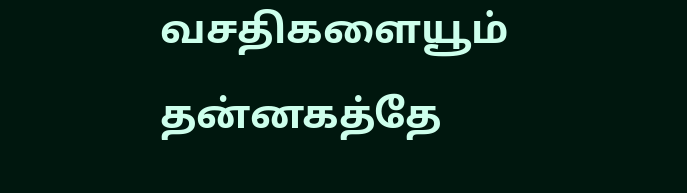வசதிகளையூம் தன்னகத்தே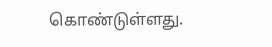கொண்டுள்ளது.